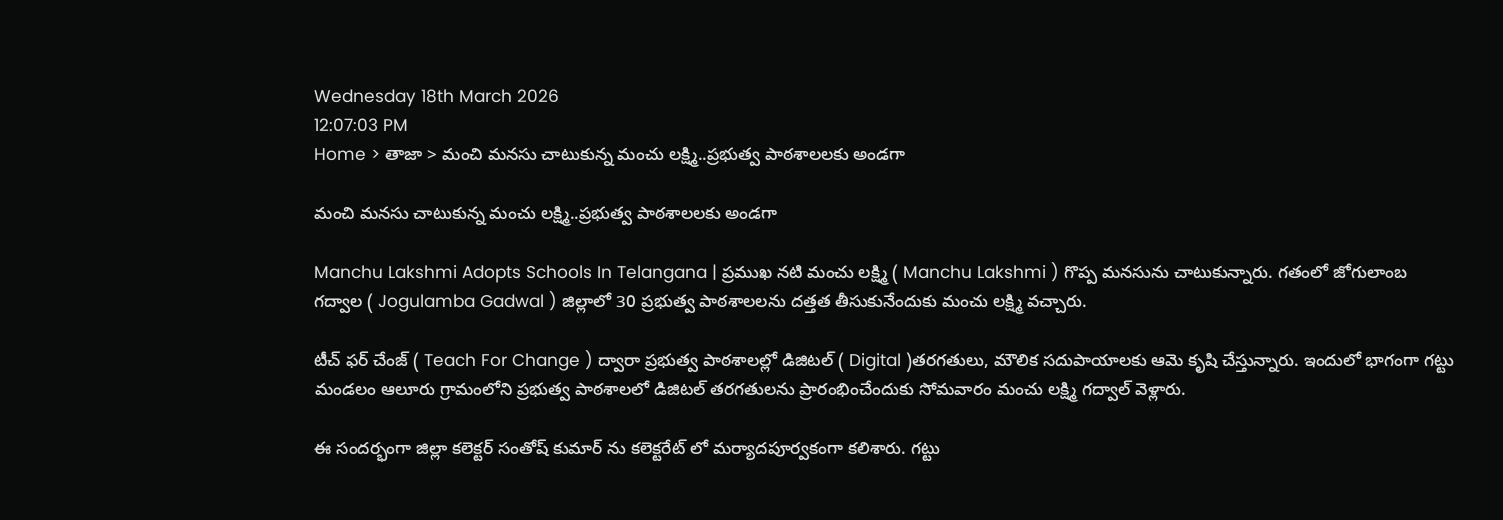Wednesday 18th March 2026
12:07:03 PM
Home > తాజా > మంచి మనసు చాటుకున్న మంచు లక్ష్మి..ప్రభుత్వ పాఠశాలలకు అండగా

మంచి మనసు చాటుకున్న మంచు లక్ష్మి..ప్రభుత్వ పాఠశాలలకు అండగా

Manchu Lakshmi Adopts Schools In Telangana | ప్రముఖ నటి మంచు లక్ష్మి ( Manchu Lakshmi ) గొప్ప మనసును చాటుకున్నారు. గతంలో జోగులాంబ గద్వాల ( Jogulamba Gadwal ) జిల్లాలో 30 ప్రభుత్వ పాఠశాలలను దత్తత తీసుకునేందుకు మంచు లక్ష్మి వచ్చారు.

టీచ్ ఫర్ చేంజ్ ( Teach For Change ) ద్వారా ప్రభుత్వ పాఠశాలల్లో డిజిటల్ ( Digital )తరగతులు, మౌలిక సదుపాయాలకు ఆమె కృషి చేస్తున్నారు. ఇందులో భాగంగా గట్టు మండలం ఆలూరు గ్రామంలోని ప్రభుత్వ పాఠశాలలో డిజిటల్ తరగతులను ప్రారంభించేందుకు సోమవారం మంచు లక్ష్మి గద్వాల్ వెళ్లారు.

ఈ సందర్భంగా జిల్లా కలెక్టర్ సంతోష్ కుమార్ ను కలెక్టరేట్ లో మర్యాదపూర్వకంగా కలిశారు. గట్టు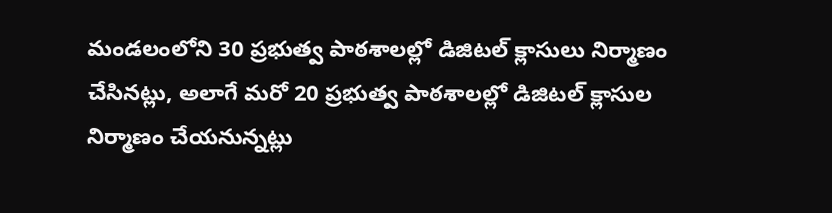మండలంలోని 30 ప్రభుత్వ పాఠశాలల్లో డిజిటల్ క్లాసులు నిర్మాణం చేసినట్లు, అలాగే మరో 20 ప్రభుత్వ పాఠశాలల్లో డిజిటల్ క్లాసుల నిర్మాణం చేయనున్నట్లు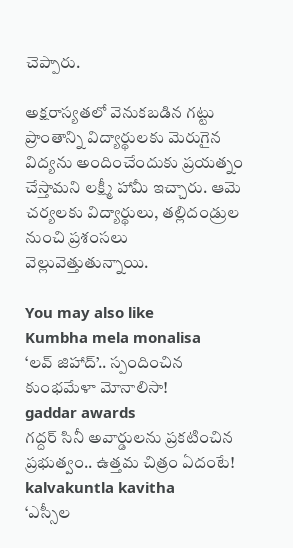చెప్పారు.

అక్షరాస్యతలో వెనుకబడిన గట్టు ప్రాంతాన్ని విద్యార్థులకు మెరుగైన విద్యను అందించేందుకు ప్రయత్నం చేస్తామని లక్ష్మీ హామీ ఇచ్చారు. ఆమె చర్యలకు విద్యార్థులు, తల్లిదండ్రుల నుంచి ప్రశంసలు వెల్లువెత్తుతున్నాయి.

You may also like
Kumbha mela monalisa
‘లవ్ జిహాద్’.. స్పందించిన కుంభమేళా మోనాలిసా!
gaddar awards
గద్దర్ సినీ అవార్డులను ప్రకటించిన ప్రభుత్వం.. ఉత్తమ చిత్రం ఏదంటే!
kalvakuntla kavitha
‘ఎస్సీల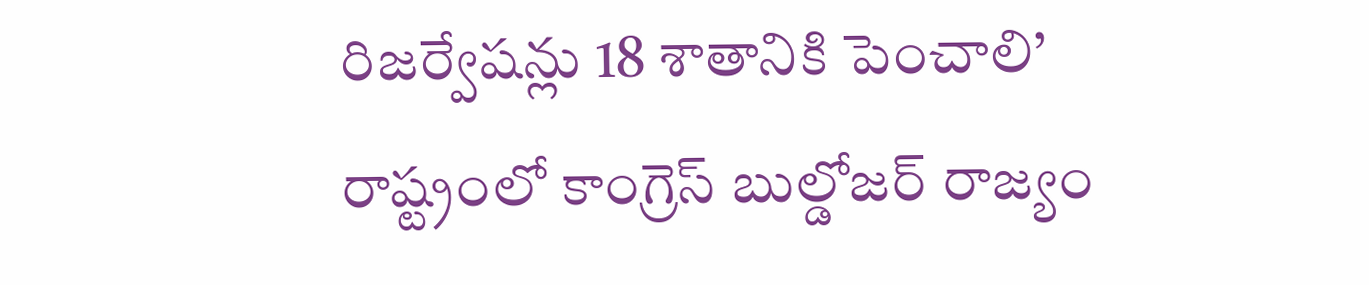రిజర్వేషన్లు 18 శాతానికి పెంచాలి’
రాష్ట్రంలో కాంగ్రెస్ బుల్డోజర్ రాజ్యం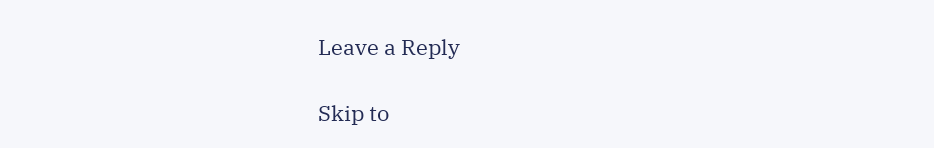Leave a Reply

Skip to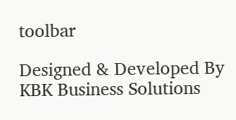toolbar

Designed & Developed By KBK Business Solutions